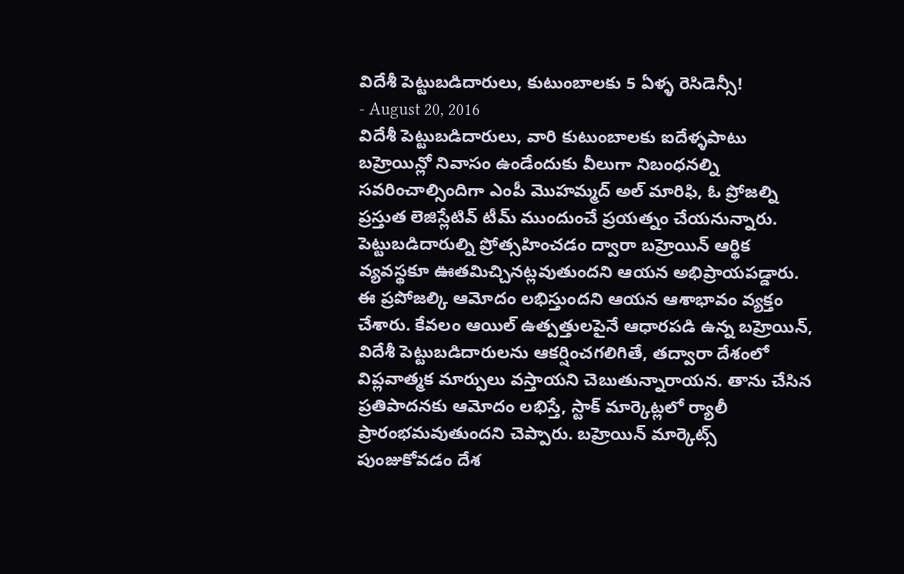విదేశీ పెట్టుబడిదారులు, కుటుంబాలకు 5 ఏళ్ళ రెసిడెన్సీ!
- August 20, 2016
విదేశీ పెట్టుబడిదారులు, వారి కుటుంబాలకు ఐదేళ్ళపాటు బహ్రెయిన్లో నివాసం ఉండేందుకు వీలుగా నిబంధనల్ని సవరించాల్సిందిగా ఎంపీ మొహమ్మద్ అల్ మారిఫి, ఓ ప్రోజల్ని ప్రస్తుత లెజిస్లేటివ్ టీమ్ ముందుంచే ప్రయత్నం చేయనున్నారు. పెట్టుబడిదారుల్ని ప్రోత్సహించడం ద్వారా బహ్రెయిన్ ఆర్థిక వ్యవస్థకూ ఊతమిచ్చినట్లవుతుందని ఆయన అభిప్రాయపడ్డారు. ఈ ప్రపోజల్కి ఆమోదం లభిస్తుందని ఆయన ఆశాభావం వ్యక్తం చేశారు. కేవలం ఆయిల్ ఉత్పత్తులపైనే ఆధారపడి ఉన్న బహ్రెయిన్, విదేశీ పెట్టుబడిదారులను ఆకర్షించగలిగితే, తద్వారా దేశంలో విప్లవాత్మక మార్పులు వస్తాయని చెబుతున్నారాయన. తాను చేసిన ప్రతిపాదనకు ఆమోదం లభిస్తే, స్టాక్ మార్కెట్లలో ర్యాలీ ప్రారంభమవుతుందని చెప్పారు. బహ్రెయిన్ మార్కెట్స్ పుంజుకోవడం దేశ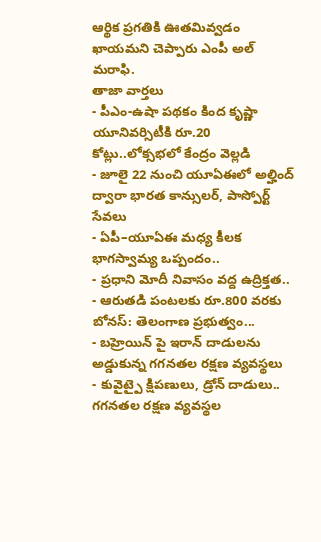ఆర్థిక ప్రగతికి ఊతమివ్వడం ఖాయమని చెప్పారు ఎంపీ అల్ మరాఫి.
తాజా వార్తలు
- పీఎం-ఉషా పథకం కింద కృష్ణా యూనివర్సిటీకి రూ.20 కోట్లు..లోక్సభలో కేంద్రం వెల్లడి
- జూలై 22 నుంచి యూఏఈలో అల్హింద్ ద్వారా భారత కాన్సులర్, పాస్పోర్ట్ సేవలు
- ఏపీ–యూఏఈ మధ్య కీలక భాగస్వామ్య ఒప్పందం..
- ప్రధాని మోదీ నివాసం వద్ద ఉద్రిక్తత..
- ఆరుతడి పంటలకు రూ.800 వరకు బోనస్: తెలంగాణ ప్రభుత్వం...
- బహ్రెయిన్ పై ఇరాన్ దాడులను అడ్డుకున్న గగనతల రక్షణ వ్యవస్థలు
- కువైట్పై క్షిపణులు, డ్రోన్ దాడులు.. గగనతల రక్షణ వ్యవస్థల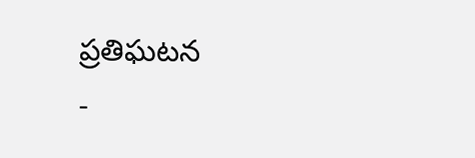ప్రతిఘటన
-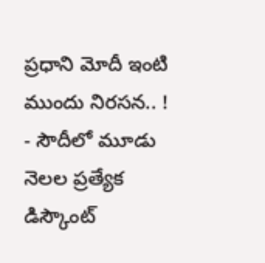ప్రధాని మోదీ ఇంటి ముందు నిరసన.. !
- సౌదీలో మూడు నెలల ప్రత్యేక డిస్కౌంట్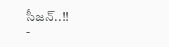సీజన్..!!
-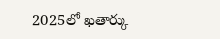2025లో ఖతార్కు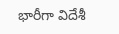భారీగా విదేశీ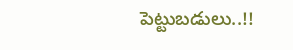పెట్టుబడులు..!!